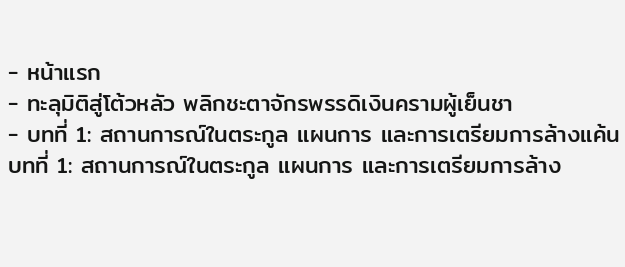- หน้าแรก
- ทะลุมิติสู่โต้วหลัว พลิกชะตาจักรพรรดิเงินครามผู้เย็นชา
- บทที่ 1: สถานการณ์ในตระกูล แผนการ และการเตรียมการล้างแค้น
บทที่ 1: สถานการณ์ในตระกูล แผนการ และการเตรียมการล้าง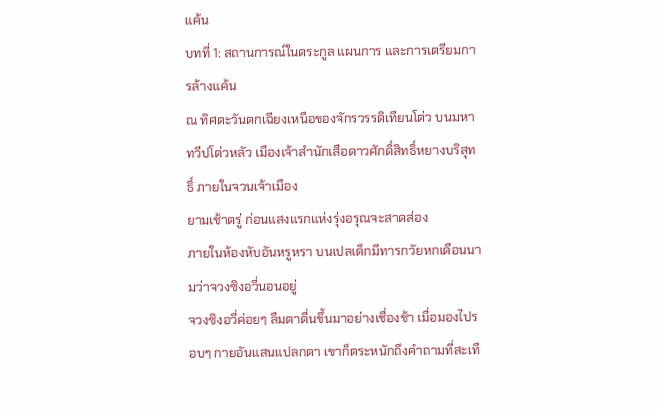แค้น
บทที่ 1: สถานการณ์ในตระกูล แผนการ และการเตรียมการล้างแค้น
ณ ทิศตะวันตกเฉียงเหนือของจักรวรรดิเทียนโต่ว บนมหาทวีปโต่วหลัว เมืองเจ้าสำนักเสือดาวศักดิ์สิทธิ์หยางบริสุทธิ์ ภายในจวนเจ้าเมือง
ยามเช้าตรู่ ก่อนแสงแรกแห่งรุ่งอรุณจะสาดส่อง
ภายในห้องหับอันหรูหรา บนเปลเด็กมีทารกวัยหกเดือนนามว่าจวงซิงอวี่นอนอยู่
จวงซิงอวี่ค่อยๆ ลืมตาตื่นขึ้นมาอย่างเชื่องช้า เมื่อมองไปรอบๆ กายอันแสนแปลกตา เขาก็ตระหนักถึงคำถามที่สะเทื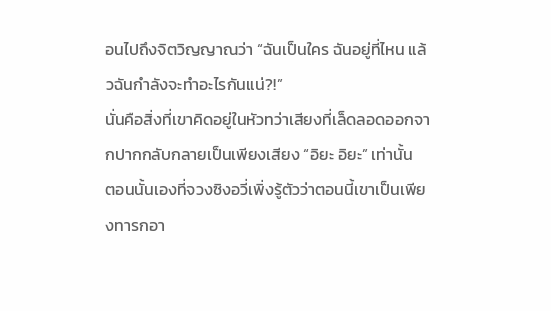อนไปถึงจิตวิญญาณว่า “ฉันเป็นใคร ฉันอยู่ที่ไหน แล้วฉันกำลังจะทำอะไรกันแน่?!”
นั่นคือสิ่งที่เขาคิดอยู่ในหัวทว่าเสียงที่เล็ดลอดออกจากปากกลับกลายเป็นเพียงเสียง “อิยะ อิยะ” เท่านั้น
ตอนนั้นเองที่จวงซิงอวี่เพิ่งรู้ตัวว่าตอนนี้เขาเป็นเพียงทารกอา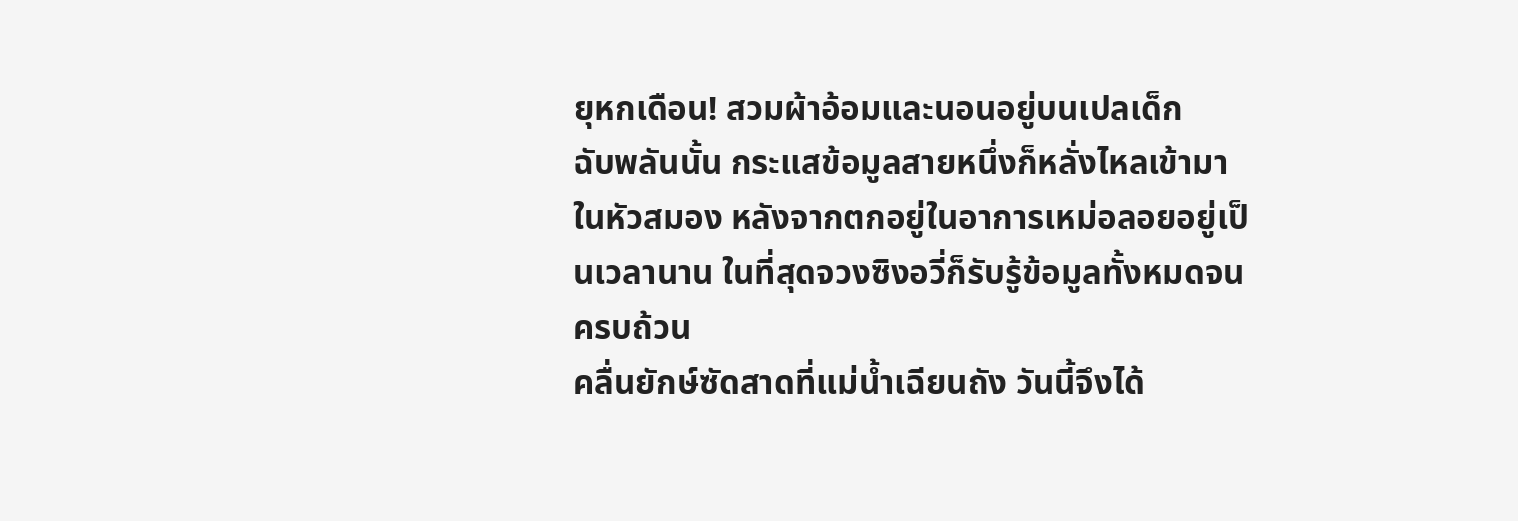ยุหกเดือน! สวมผ้าอ้อมและนอนอยู่บนเปลเด็ก
ฉับพลันนั้น กระแสข้อมูลสายหนึ่งก็หลั่งไหลเข้ามาในหัวสมอง หลังจากตกอยู่ในอาการเหม่อลอยอยู่เป็นเวลานาน ในที่สุดจวงซิงอวี่ก็รับรู้ข้อมูลทั้งหมดจนครบถ้วน
คลื่นยักษ์ซัดสาดที่แม่น้ำเฉียนถัง วันนี้จึงได้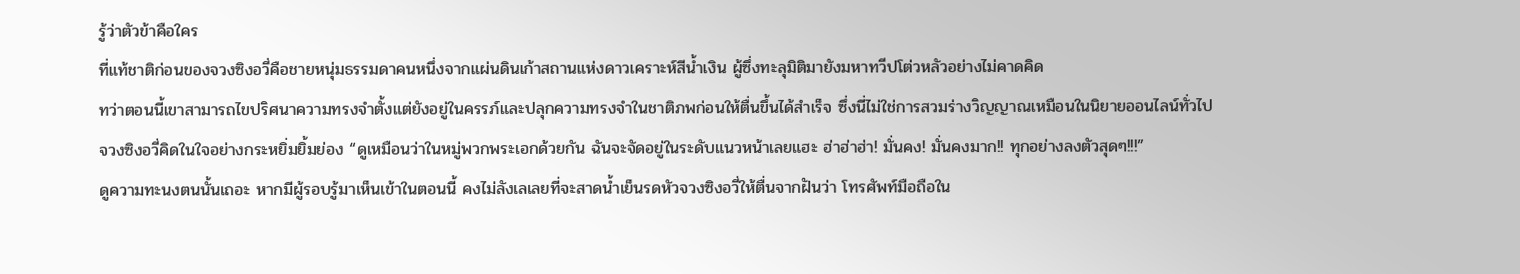รู้ว่าตัวข้าคือใคร
ที่แท้ชาติก่อนของจวงซิงอวี่คือชายหนุ่มธรรมดาคนหนึ่งจากแผ่นดินเก้าสถานแห่งดาวเคราะห์สีน้ำเงิน ผู้ซึ่งทะลุมิติมายังมหาทวีปโต่วหลัวอย่างไม่คาดคิด
ทว่าตอนนี้เขาสามารถไขปริศนาความทรงจำตั้งแต่ยังอยู่ในครรภ์และปลุกความทรงจำในชาติภพก่อนให้ตื่นขึ้นได้สำเร็จ ซึ่งนี่ไม่ใช่การสวมร่างวิญญาณเหมือนในนิยายออนไลน์ทั่วไป
จวงซิงอวี่คิดในใจอย่างกระหยิ่มยิ้มย่อง “ดูเหมือนว่าในหมู่พวกพระเอกด้วยกัน ฉันจะจัดอยู่ในระดับแนวหน้าเลยแฮะ ฮ่าฮ่าฮ่า! มั่นคง! มั่นคงมาก!! ทุกอย่างลงตัวสุดๆ!!!”
ดูความทะนงตนนั้นเถอะ หากมีผู้รอบรู้มาเห็นเข้าในตอนนี้ คงไม่ลังเลเลยที่จะสาดน้ำเย็นรดหัวจวงซิงอวี่ให้ตื่นจากฝันว่า โทรศัพท์มือถือใน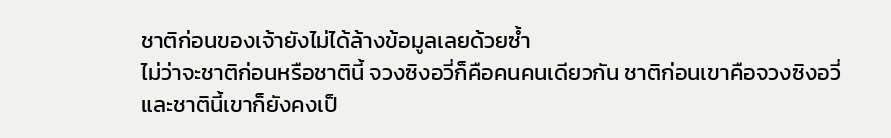ชาติก่อนของเจ้ายังไม่ได้ล้างข้อมูลเลยด้วยซ้ำ
ไม่ว่าจะชาติก่อนหรือชาตินี้ จวงซิงอวี่ก็คือคนคนเดียวกัน ชาติก่อนเขาคือจวงซิงอวี่ และชาตินี้เขาก็ยังคงเป็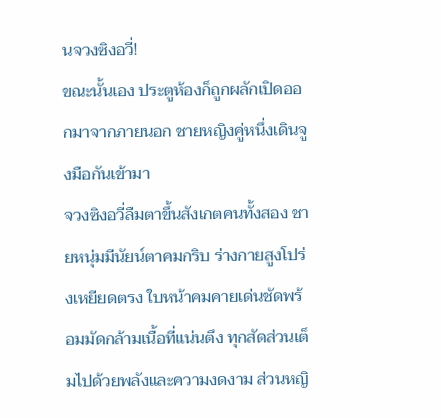นจวงซิงอวี่!
ขณะนั้นเอง ประตูห้องก็ถูกผลักเปิดออกมาจากภายนอก ชายหญิงคู่หนึ่งเดินจูงมือกันเข้ามา
จวงซิงอวี่ลืมตาขึ้นสังเกตคนทั้งสอง ชายหนุ่มมีนัยน์ตาคมกริบ ร่างกายสูงโปร่งเหยียดตรง ใบหน้าคมคายเด่นชัดพร้อมมัดกล้ามเนื้อที่แน่นตึง ทุกสัดส่วนเต็มไปด้วยพลังและความงดงาม ส่วนหญิ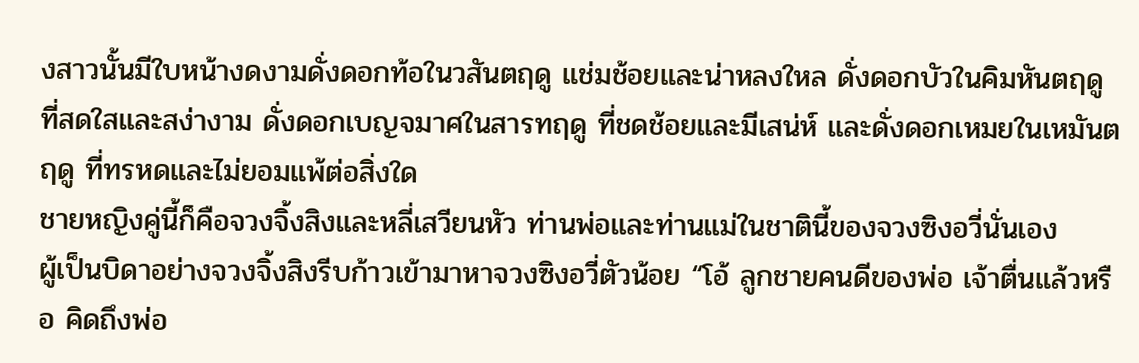งสาวนั้นมีใบหน้างดงามดั่งดอกท้อในวสันตฤดู แช่มช้อยและน่าหลงใหล ดั่งดอกบัวในคิมหันตฤดู ที่สดใสและสง่างาม ดั่งดอกเบญจมาศในสารทฤดู ที่ชดช้อยและมีเสน่ห์ และดั่งดอกเหมยในเหมันตฤดู ที่ทรหดและไม่ยอมแพ้ต่อสิ่งใด
ชายหญิงคู่นี้ก็คือจวงจิ้งสิงและหลี่เสวียนหัว ท่านพ่อและท่านแม่ในชาตินี้ของจวงซิงอวี่นั่นเอง
ผู้เป็นบิดาอย่างจวงจิ้งสิงรีบก้าวเข้ามาหาจวงซิงอวี่ตัวน้อย “โอ้ ลูกชายคนดีของพ่อ เจ้าตื่นแล้วหรือ คิดถึงพ่อ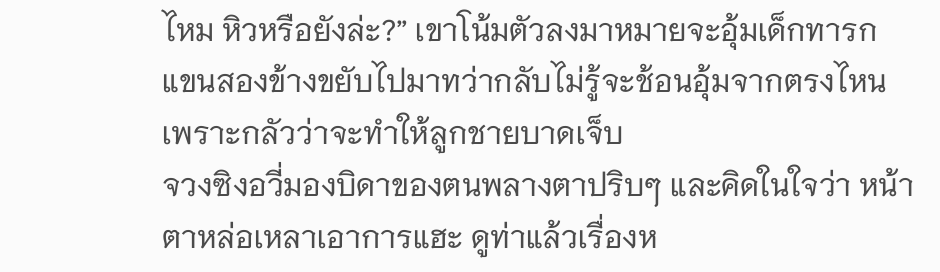ไหม หิวหรือยังล่ะ?” เขาโน้มตัวลงมาหมายจะอุ้มเด็กทารก แขนสองข้างขยับไปมาทว่ากลับไม่รู้จะช้อนอุ้มจากตรงไหน เพราะกลัวว่าจะทำให้ลูกชายบาดเจ็บ
จวงซิงอวี่มองบิดาของตนพลางตาปริบๆ และคิดในใจว่า หน้าตาหล่อเหลาเอาการแฮะ ดูท่าแล้วเรื่องห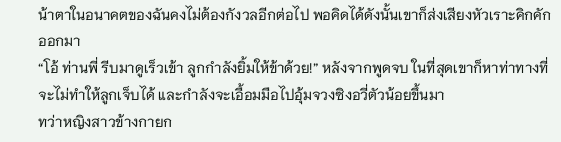น้าตาในอนาคตของฉันคงไม่ต้องกังวลอีกต่อไป พอคิดได้ดังนั้นเขาก็ส่งเสียงหัวเราะคิกคักออกมา
“โอ้ ท่านพี่ รีบมาดูเร็วเข้า ลูกกำลังยิ้มให้ข้าด้วย!” หลังจากพูดจบ ในที่สุดเขาก็หาท่าทางที่จะไม่ทำให้ลูกเจ็บได้ และกำลังจะเอื้อมมือไปอุ้มจวงซิงอวี่ตัวน้อยขึ้นมา
ทว่าหญิงสาวข้างกายก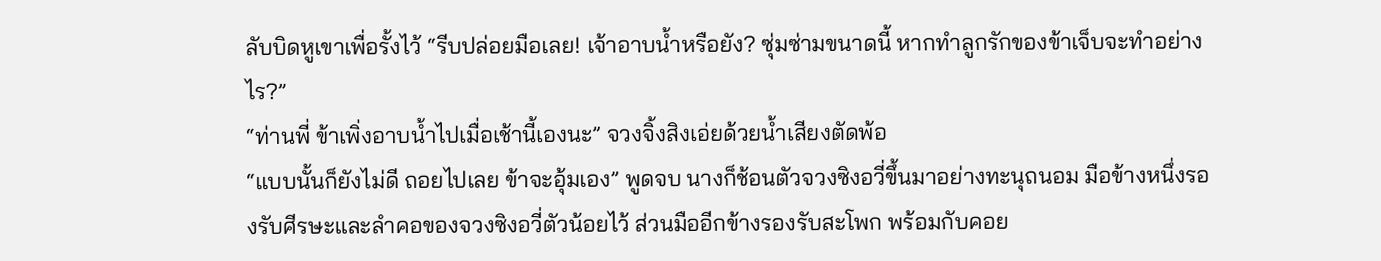ลับบิดหูเขาเพื่อรั้งไว้ “รีบปล่อยมือเลย! เจ้าอาบน้ำหรือยัง? ซุ่มซ่ามขนาดนี้ หากทำลูกรักของข้าเจ็บจะทำอย่างไร?”
“ท่านพี่ ข้าเพิ่งอาบน้ำไปเมื่อเช้านี้เองนะ” จวงจิ้งสิงเอ่ยด้วยน้ำเสียงตัดพ้อ
“แบบนั้นก็ยังไม่ดี ถอยไปเลย ข้าจะอุ้มเอง” พูดจบ นางก็ช้อนตัวจวงซิงอวี่ขึ้นมาอย่างทะนุถนอม มือข้างหนึ่งรองรับศีรษะและลำคอของจวงซิงอวี่ตัวน้อยไว้ ส่วนมืออีกข้างรองรับสะโพก พร้อมกับคอย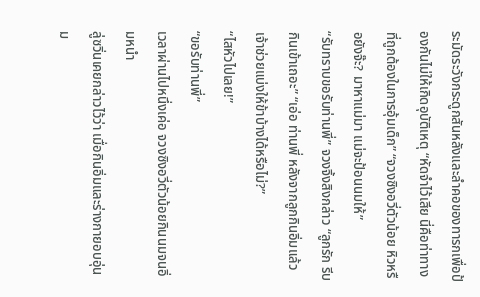ระมัดระวังกระดูกสันหลังและลำคอของทารกเพื่อป้องกันไม่ให้เกิดอุบัติเหตุ “หัดจำไว้เสีย นี่คือท่าทางที่ถูกต้องในการอุ้มเด็ก” “จวงซิงอวี่ตัวน้อย หิวหรือยังจ๊ะ? มาหาแม่มา แม่จะป้อนนมให้”
“รับทราบขอรับท่านพี่” จวงจิ้งสิงกล่าว “ลูกรัก รีบกินเข้าเถอะ” “เอ่อ ท่านพี่ หลังจากลูกกินอิ่มแล้ว เจ้าช่วยแบ่งให้ข้าบ้างได้หรือไม่?”
“ไสหัวไปเลย!”
“ขอรับท่านพี่”
เวลาผ่านไปหนึ่งเค่อ จวงซิงอวี่ตัวน้อยกินนมจนอิ่มหนำ
ลู่ซวิ่นเคยกล่าวไว้ว่า เมื่อกินอิ่มและร่างกายอบอุ่น ม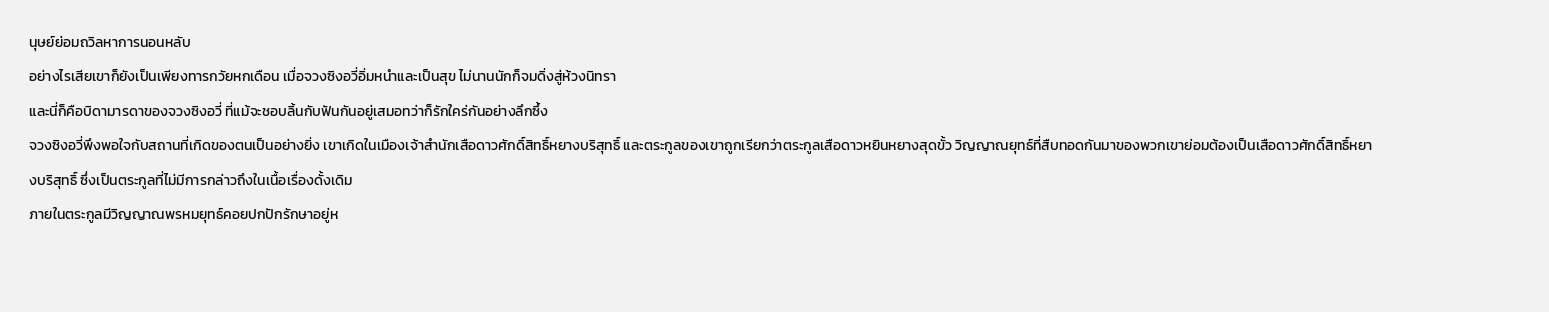นุษย์ย่อมถวิลหาการนอนหลับ
อย่างไรเสียเขาก็ยังเป็นเพียงทารกวัยหกเดือน เมื่อจวงซิงอวี่อิ่มหนำและเป็นสุข ไม่นานนักก็จมดิ่งสู่ห้วงนิทรา
และนี่ก็คือบิดามารดาของจวงซิงอวี่ ที่แม้จะชอบลิ้นกับฟันกันอยู่เสมอทว่าก็รักใคร่กันอย่างลึกซึ้ง
จวงซิงอวี่พึงพอใจกับสถานที่เกิดของตนเป็นอย่างยิ่ง เขาเกิดในเมืองเจ้าสำนักเสือดาวศักดิ์สิทธิ์หยางบริสุทธิ์ และตระกูลของเขาถูกเรียกว่าตระกูลเสือดาวหยินหยางสุดขั้ว วิญญาณยุทธ์ที่สืบทอดกันมาของพวกเขาย่อมต้องเป็นเสือดาวศักดิ์สิทธิ์หยางบริสุทธิ์ ซึ่งเป็นตระกูลที่ไม่มีการกล่าวถึงในเนื้อเรื่องดั้งเดิม
ภายในตระกูลมีวิญญาณพรหมยุทธ์คอยปกปักรักษาอยู่ห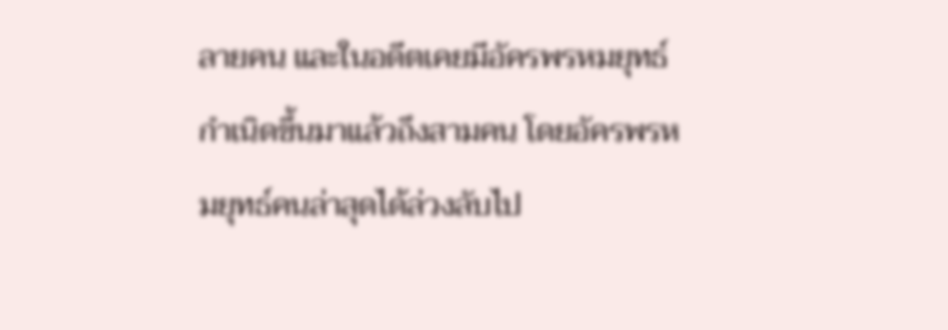ลายคน และในอดีตเคยมีอัครพรหมยุทธ์กำเนิดขึ้นมาแล้วถึงสามคน โดยอัครพรหมยุทธ์คนล่าสุดได้ล่วงลับไป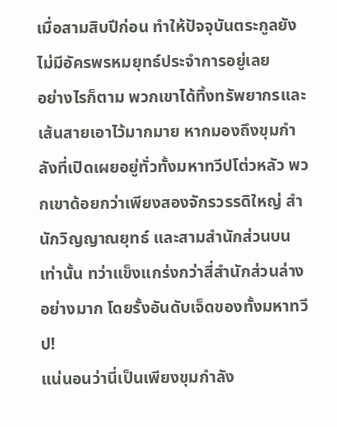เมื่อสามสิบปีก่อน ทำให้ปัจจุบันตระกูลยังไม่มีอัครพรหมยุทธ์ประจำการอยู่เลย
อย่างไรก็ตาม พวกเขาได้ทิ้งทรัพยากรและเส้นสายเอาไว้มากมาย หากมองถึงขุมกำลังที่เปิดเผยอยู่ทั่วทั้งมหาทวีปโต่วหลัว พวกเขาด้อยกว่าเพียงสองจักรวรรดิใหญ่ สำนักวิญญาณยุทธ์ และสามสำนักส่วนบนเท่านั้น ทว่าแข็งแกร่งกว่าสี่สำนักส่วนล่างอย่างมาก โดยรั้งอันดับเจ็ดของทั้งมหาทวีป!
แน่นอนว่านี่เป็นเพียงขุมกำลัง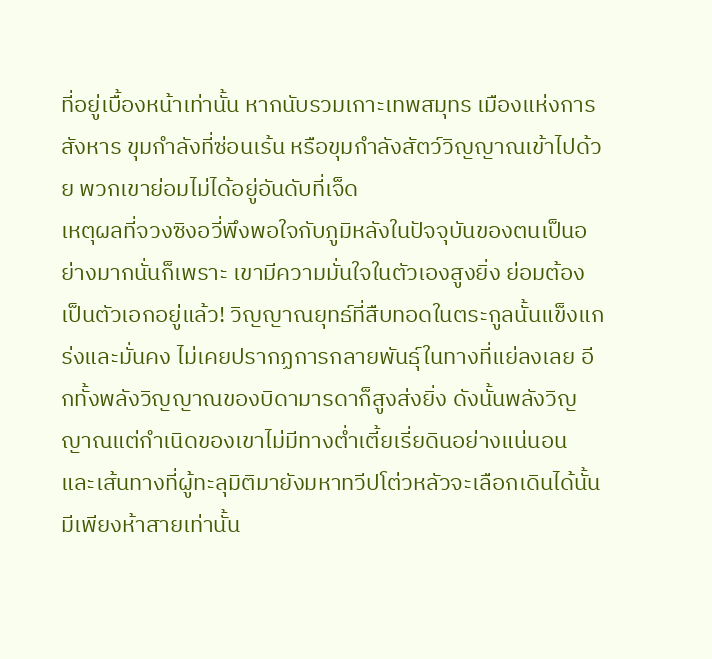ที่อยู่เบื้องหน้าเท่านั้น หากนับรวมเกาะเทพสมุทร เมืองแห่งการสังหาร ขุมกำลังที่ซ่อนเร้น หรือขุมกำลังสัตว์วิญญาณเข้าไปด้วย พวกเขาย่อมไม่ได้อยู่อันดับที่เจ็ด
เหตุผลที่จวงซิงอวี่พึงพอใจกับภูมิหลังในปัจจุบันของตนเป็นอย่างมากนั่นก็เพราะ เขามีความมั่นใจในตัวเองสูงยิ่ง ย่อมต้องเป็นตัวเอกอยู่แล้ว! วิญญาณยุทธ์ที่สืบทอดในตระกูลนั้นแข็งแกร่งและมั่นคง ไม่เคยปรากฏการกลายพันธุ์ในทางที่แย่ลงเลย อีกทั้งพลังวิญญาณของบิดามารดาก็สูงส่งยิ่ง ดังนั้นพลังวิญญาณแต่กำเนิดของเขาไม่มีทางต่ำเตี้ยเรี่ยดินอย่างแน่นอน
และเส้นทางที่ผู้ทะลุมิติมายังมหาทวีปโต่วหลัวจะเลือกเดินได้นั้น มีเพียงห้าสายเท่านั้น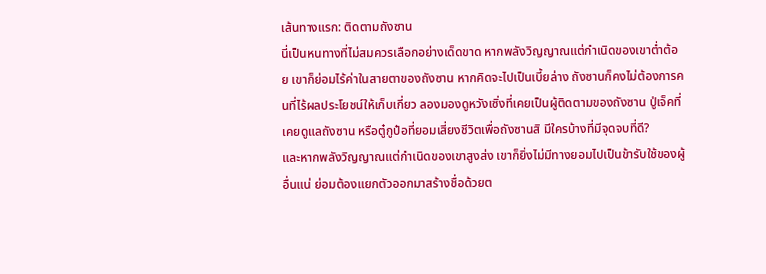เส้นทางแรก: ติดตามถังซาน
นี่เป็นหนทางที่ไม่สมควรเลือกอย่างเด็ดขาด หากพลังวิญญาณแต่กำเนิดของเขาต่ำต้อย เขาก็ย่อมไร้ค่าในสายตาของถังซาน หากคิดจะไปเป็นเบี้ยล่าง ถังซานก็คงไม่ต้องการคนที่ไร้ผลประโยชน์ให้เก็บเกี่ยว ลองมองดูหวังเซิ่งที่เคยเป็นผู้ติดตามของถังซาน ปู่เจ็คที่เคยดูแลถังซาน หรือตู๋กูป๋อที่ยอมเสี่ยงชีวิตเพื่อถังซานสิ มีใครบ้างที่มีจุดจบที่ดี?
และหากพลังวิญญาณแต่กำเนิดของเขาสูงส่ง เขาก็ยิ่งไม่มีทางยอมไปเป็นข้ารับใช้ของผู้อื่นแน่ ย่อมต้องแยกตัวออกมาสร้างชื่อด้วยต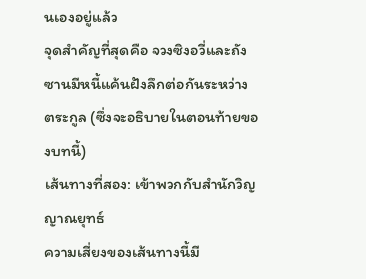นเองอยู่แล้ว
จุดสำคัญที่สุดคือ จวงซิงอวี่และถังซานมีหนี้แค้นฝังลึกต่อกันระหว่างตระกูล (ซึ่งจะอธิบายในตอนท้ายของบทนี้)
เส้นทางที่สอง: เข้าพวกกับสำนักวิญญาณยุทธ์
ความเสี่ยงของเส้นทางนี้มี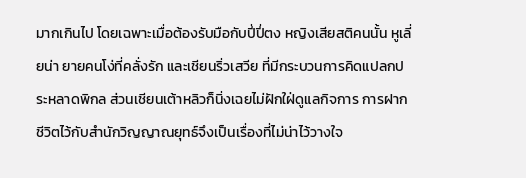มากเกินไป โดยเฉพาะเมื่อต้องรับมือกับปี่ปี่ตง หญิงเสียสติคนนั้น หูเลี่ยน่า ยายคนโง่ที่คลั่งรัก และเชียนริ่วเสวีย ที่มีกระบวนการคิดแปลกประหลาดพิกล ส่วนเชียนเต้าหลิวก็นิ่งเฉยไม่ฝักใฝ่ดูแลกิจการ การฝากชีวิตไว้กับสำนักวิญญาณยุทธ์จึงเป็นเรื่องที่ไม่น่าไว้วางใจ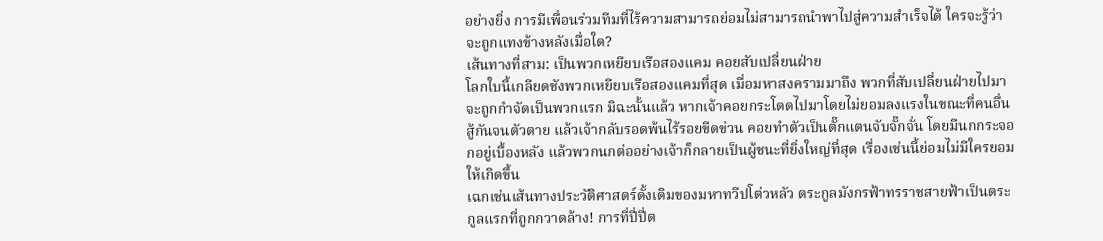อย่างยิ่ง การมีเพื่อนร่วมทีมที่ไร้ความสามารถย่อมไม่สามารถนำพาไปสู่ความสำเร็จได้ ใครจะรู้ว่าจะถูกแทงข้างหลังเมื่อใด?
เส้นทางที่สาม: เป็นพวกเหยียบเรือสองแคม คอยสับเปลี่ยนฝ่าย
โลกใบนี้เกลียดชังพวกเหยียบเรือสองแคมที่สุด เมื่อมหาสงครามมาถึง พวกที่สับเปลี่ยนฝ่ายไปมาจะถูกกำจัดเป็นพวกแรก มิฉะนั้นแล้ว หากเจ้าคอยกระโดดไปมาโดยไม่ยอมลงแรงในขณะที่คนอื่นสู้กันจนตัวตาย แล้วเจ้ากลับรอดพ้นไร้รอยขีดข่วน คอยทำตัวเป็นตั๊กแตนจับจั๊กจั่น โดยมีนกกระจอกอยู่เบื้องหลัง แล้วพวกนกต่ออย่างเจ้าก็กลายเป็นผู้ชนะที่ยิ่งใหญ่ที่สุด เรื่องเช่นนี้ย่อมไม่มีใครยอมให้เกิดขึ้น
เฉกเช่นเส้นทางประวัติศาสตร์ดั้งเดิมของมหาทวีปโต่วหลัว ตระกูลมังกรฟ้าทรราชสายฟ้าเป็นตระกูลแรกที่ถูกกวาดล้าง! การที่ปี่ปี่ต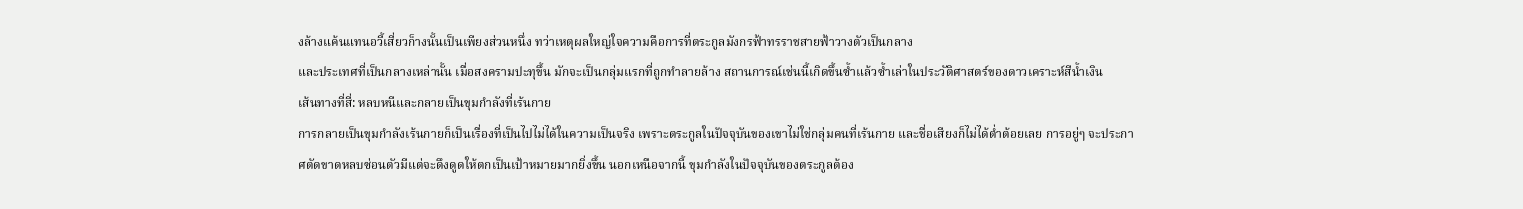งล้างแค้นแทนอวี้เสี่ยวก็างนั้นเป็นเพียงส่วนหนึ่ง ทว่าเหตุผลใหญ่ใจความคือการที่ตระกูลมังกรฟ้าทรราชสายฟ้าวางตัวเป็นกลาง
และประเทศที่เป็นกลางเหล่านั้น เมื่อสงครามปะทุขึ้น มักจะเป็นกลุ่มแรกที่ถูกทำลายล้าง สถานการณ์เช่นนี้เกิดขึ้นซ้ำแล้วซ้ำเล่าในประวัติศาสตร์ของดาวเคราะห์สีน้ำเงิน
เส้นทางที่สี่: หลบหนีและกลายเป็นขุมกำลังที่เร้นกาย
การกลายเป็นขุมกำลังเร้นกายก็เป็นเรื่องที่เป็นไปไม่ได้ในความเป็นจริง เพราะตระกูลในปัจจุบันของเขาไม่ใช่กลุ่มคนที่เร้นกาย และชื่อเสียงก็ไม่ได้ต่ำต้อยเลย การอยู่ๆ จะประกาศตัดขาดหลบซ่อนตัวมีแต่จะดึงดูดให้ตกเป็นเป้าหมายมากยิ่งขึ้น นอกเหนือจากนี้ ขุมกำลังในปัจจุบันของตระกูลต้อง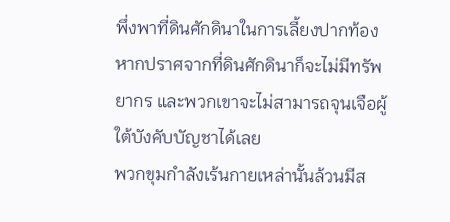พึ่งพาที่ดินศักดินาในการเลี้ยงปากท้อง หากปราศจากที่ดินศักดินาก็จะไม่มีทรัพยากร และพวกเขาจะไม่สามารถจุนเจือผู้ใต้บังคับบัญชาได้เลย
พวกขุมกำลังเร้นกายเหล่านั้นล้วนมีส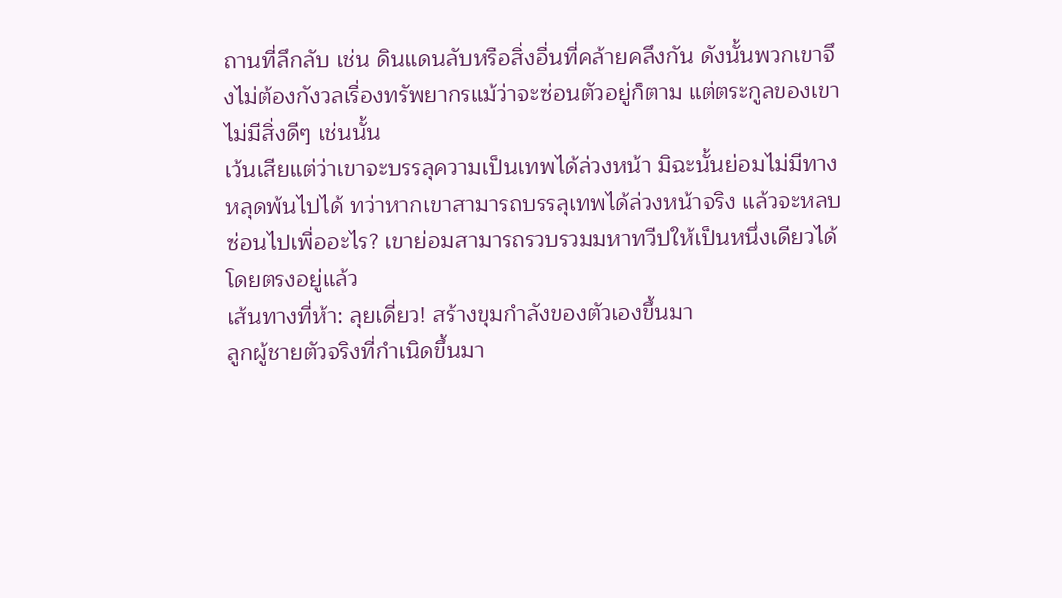ถานที่ลึกลับ เช่น ดินแดนลับหรือสิ่งอื่นที่คล้ายคลึงกัน ดังนั้นพวกเขาจึงไม่ต้องกังวลเรื่องทรัพยากรแม้ว่าจะซ่อนตัวอยู่ก็ตาม แต่ตระกูลของเขาไม่มีสิ่งดีๆ เช่นนั้น
เว้นเสียแต่ว่าเขาจะบรรลุความเป็นเทพได้ล่วงหน้า มิฉะนั้นย่อมไม่มีทางหลุดพ้นไปได้ ทว่าหากเขาสามารถบรรลุเทพได้ล่วงหน้าจริง แล้วจะหลบซ่อนไปเพื่ออะไร? เขาย่อมสามารถรวบรวมมหาทวีปให้เป็นหนึ่งเดียวได้โดยตรงอยู่แล้ว
เส้นทางที่ห้า: ลุยเดี่ยว! สร้างขุมกำลังของตัวเองขึ้นมา
ลูกผู้ชายตัวจริงที่กำเนิดขึ้นมา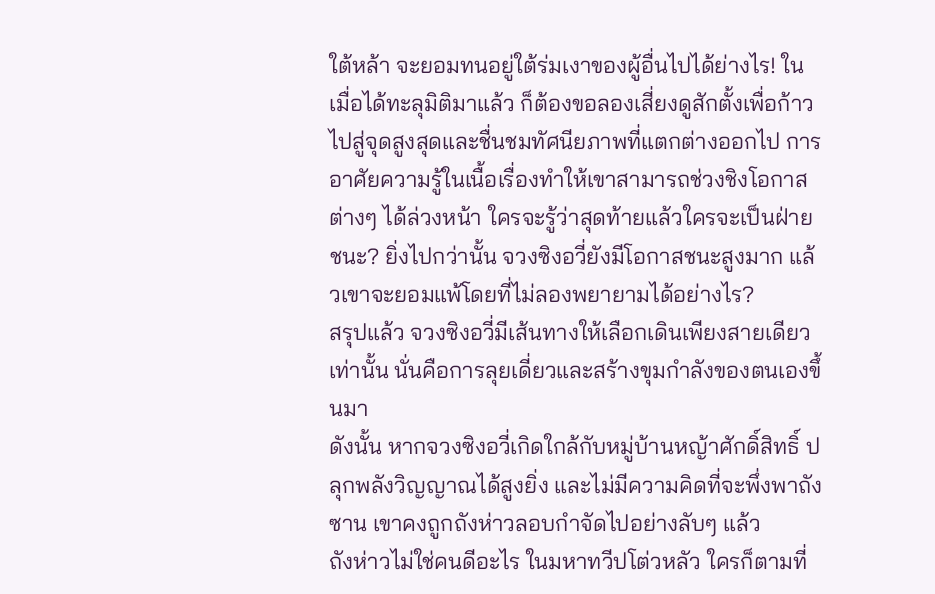ใต้หล้า จะยอมทนอยู่ใต้ร่มเงาของผู้อื่นไปได้ย่างไร! ในเมื่อได้ทะลุมิติมาแล้ว ก็ต้องขอลองเสี่ยงดูสักตั้งเพื่อก้าวไปสู่จุดสูงสุดและชื่นชมทัศนียภาพที่แตกต่างออกไป การอาศัยความรู้ในเนื้อเรื่องทำให้เขาสามารถช่วงชิงโอกาสต่างๆ ได้ล่วงหน้า ใครจะรู้ว่าสุดท้ายแล้วใครจะเป็นฝ่ายชนะ? ยิ่งไปกว่านั้น จวงซิงอวี่ยังมีโอกาสชนะสูงมาก แล้วเขาจะยอมแพ้โดยที่ไม่ลองพยายามได้อย่างไร?
สรุปแล้ว จวงซิงอวี่มีเส้นทางให้เลือกเดินเพียงสายเดียวเท่านั้น นั่นคือการลุยเดี่ยวและสร้างขุมกำลังของตนเองขึ้นมา
ดังนั้น หากจวงซิงอวี่เกิดใกล้กับหมู่บ้านหญ้าศักดิ์สิทธิ์ ปลุกพลังวิญญาณได้สูงยิ่ง และไม่มีความคิดที่จะพึ่งพาถังซาน เขาคงถูกถังห่าวลอบกำจัดไปอย่างลับๆ แล้ว
ถังห่าวไม่ใช่คนดีอะไร ในมหาทวีปโต่วหลัว ใครก็ตามที่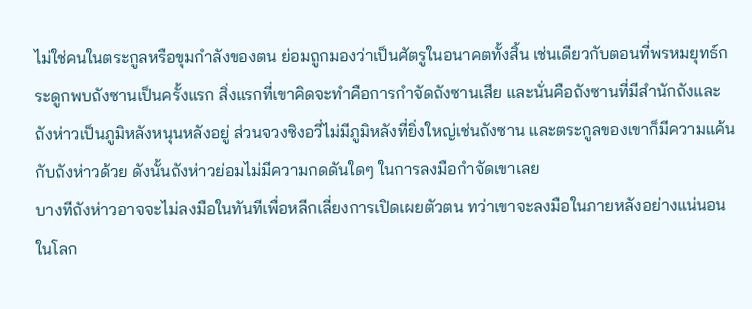ไม่ใช่คนในตระกูลหรือขุมกำลังของตน ย่อมถูกมองว่าเป็นศัตรูในอนาคตทั้งสิ้น เช่นเดียวกับตอนที่พรหมยุทธ์กระดูกพบถังซานเป็นครั้งแรก สิ่งแรกที่เขาคิดจะทำคือการกำจัดถังซานเสีย และนั่นคือถังซานที่มีสำนักถังและถังห่าวเป็นภูมิหลังหนุนหลังอยู่ ส่วนจวงซิงอวี่ไม่มีภูมิหลังที่ยิ่งใหญ่เช่นถังซาน และตระกูลของเขาก็มีความแค้นกับถังห่าวด้วย ดังนั้นถังห่าวย่อมไม่มีความกดดันใดๆ ในการลงมือกำจัดเขาเลย
บางทีถังห่าวอาจจะไม่ลงมือในทันทีเพื่อหลีกเลี่ยงการเปิดเผยตัวตน ทว่าเขาจะลงมือในภายหลังอย่างแน่นอน
ในโลก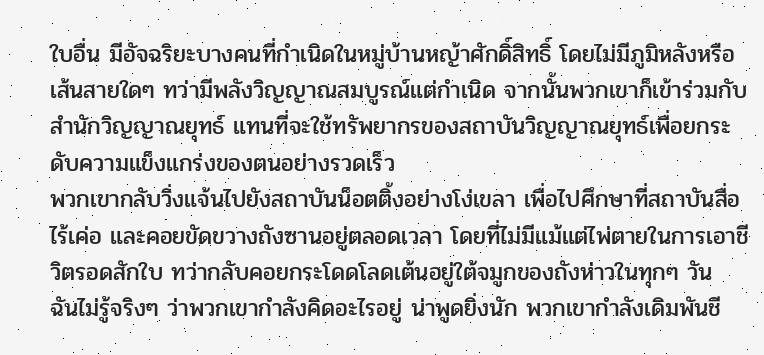ใบอื่น มีอัจฉริยะบางคนที่กำเนิดในหมู่บ้านหญ้าศักดิ์สิทธิ์ โดยไม่มีภูมิหลังหรือเส้นสายใดๆ ทว่ามีพลังวิญญาณสมบูรณ์แต่กำเนิด จากนั้นพวกเขาก็เข้าร่วมกับสำนักวิญญาณยุทธ์ แทนที่จะใช้ทรัพยากรของสถาบันวิญญาณยุทธ์เพื่อยกระดับความแข็งแกร่งของตนอย่างรวดเร็ว
พวกเขากลับวิ่งแจ้นไปยังสถาบันน็อตติ้งอย่างโง่เขลา เพื่อไปศึกษาที่สถาบันสื่อไร้เค่อ และคอยขัดขวางถังซานอยู่ตลอดเวลา โดยที่ไม่มีแม้แต่ไพ่ตายในการเอาชีวิตรอดสักใบ ทว่ากลับคอยกระโดดโลดเต้นอยู่ใต้จมูกของถังห่าวในทุกๆ วัน
ฉันไม่รู้จริงๆ ว่าพวกเขากำลังคิดอะไรอยู่ น่าพูดยิ่งนัก พวกเขากำลังเดิมพันชี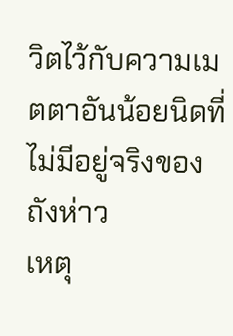วิตไว้กับความเมตตาอันน้อยนิดที่ไม่มีอยู่จริงของถังห่าว
เหตุ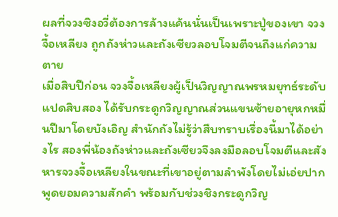ผลที่จวงซิงอวี่ต้องการล้างแค้นนั่นเป็นเพราะปู่ของเขา จวงจื้อเหลียง ถูกถังห่าวและถังเซียวลอบโจมตีจนถึงแก่ความตาย
เมื่อสิบปีก่อน จวงจื้อเหลียงผู้เป็นวิญญาณพรหมยุทธ์ระดับแปดสิบสอง ได้รับกระดูกวิญญาณส่วนแขนซ้ายอายุหกหมื่นปีมาโดยบังเอิญ สำนักถังไม่รู้ว่าสืบทราบเรื่องนี้มาได้อย่างไร สองพี่น้องถังห่าวและถังเซียวจึงลงมือลอบโจมตีและสังหารจวงจื้อเหลียงในขณะที่เขาอยู่ตามลำพังโดยไม่เอ่ยปากพูดยอมความสักคำ พร้อมกับช่วงชิงกระดูกวิญ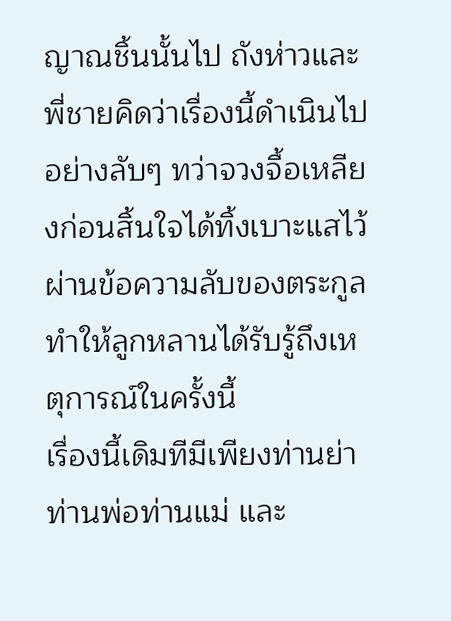ญาณชิ้นนั้นไป ถังห่าวและพี่ชายคิดว่าเรื่องนี้ดำเนินไปอย่างลับๆ ทว่าจวงจื้อเหลียงก่อนสิ้นใจได้ทิ้งเบาะแสไว้ผ่านข้อความลับของตระกูล ทำให้ลูกหลานได้รับรู้ถึงเหตุการณ์ในครั้งนี้
เรื่องนี้เดิมทีมีเพียงท่านย่า ท่านพ่อท่านแม่ และ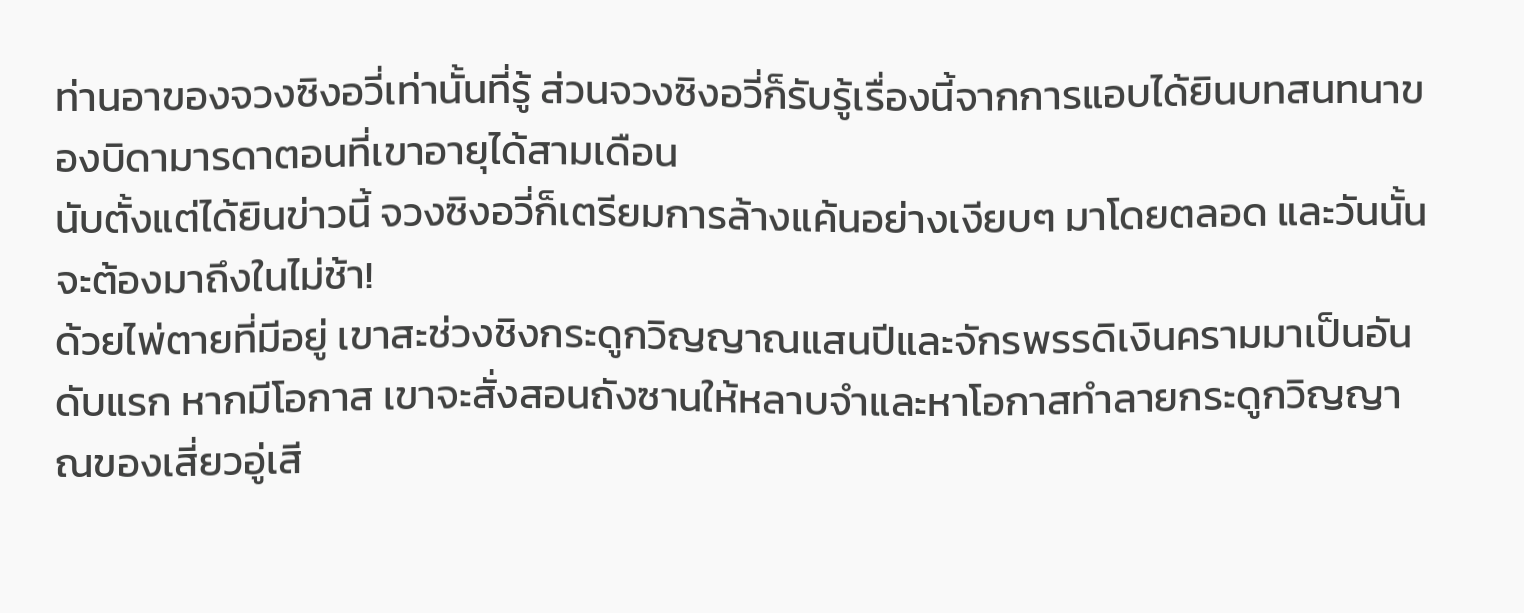ท่านอาของจวงซิงอวี่เท่านั้นที่รู้ ส่วนจวงซิงอวี่ก็รับรู้เรื่องนี้จากการแอบได้ยินบทสนทนาของบิดามารดาตอนที่เขาอายุได้สามเดือน
นับตั้งแต่ได้ยินข่าวนี้ จวงซิงอวี่ก็เตรียมการล้างแค้นอย่างเงียบๆ มาโดยตลอด และวันนั้นจะต้องมาถึงในไม่ช้า!
ด้วยไพ่ตายที่มีอยู่ เขาสะช่วงชิงกระดูกวิญญาณแสนปีและจักรพรรดิเงินครามมาเป็นอันดับแรก หากมีโอกาส เขาจะสั่งสอนถังซานให้หลาบจำและหาโอกาสทำลายกระดูกวิญญาณของเสี่ยวอู่เสี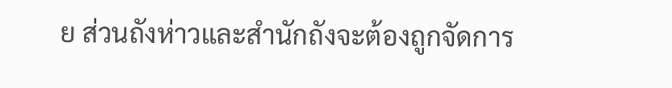ย ส่วนถังห่าวและสำนักถังจะต้องถูกจัดการ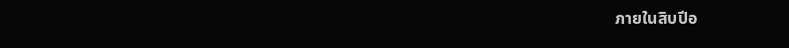ภายในสิบปีอ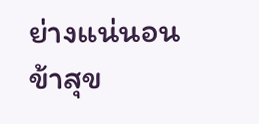ย่างแน่นอน ข้าสุข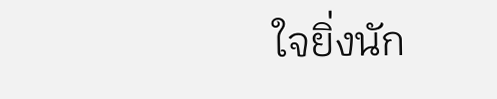ใจยิ่งนัก